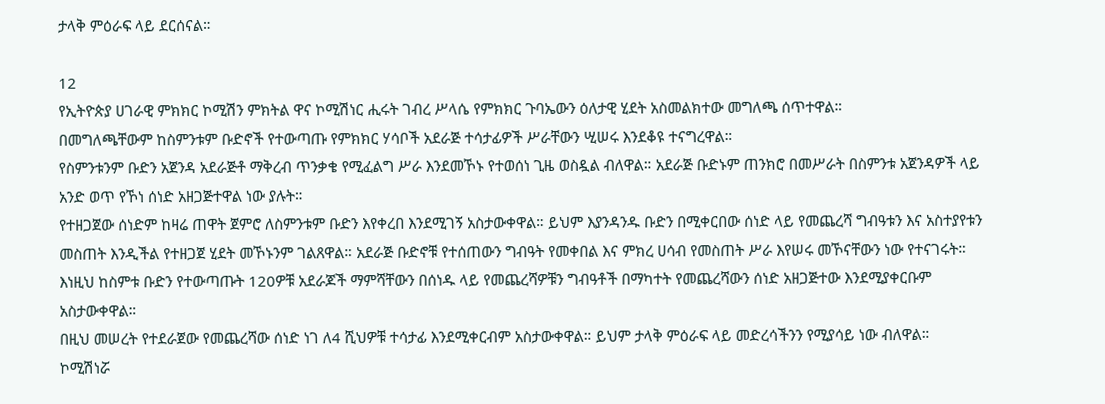ታላቅ ምዕራፍ ላይ ደርሰናል።

12
የኢትዮጵያ ሀገራዊ ምክክር ኮሚሽን ምክትል ዋና ኮሚሽነር ሒሩት ገብረ ሥላሴ የምክክር ጉባኤውን ዕለታዊ ሂደት አስመልክተው መግለጫ ሰጥተዋል።
በመግለጫቸውም ከስምንቱም ቡድኖች የተውጣጡ የምክክር ሃሳቦች አደራጅ ተሳታፊዎች ሥራቸውን ሢሠሩ እንደቆዩ ተናግረዋል።
የስምንቱንም ቡድን አጀንዳ አደራጅቶ ማቅረብ ጥንቃቄ የሚፈልግ ሥራ እንደመኾኑ የተወሰነ ጊዜ ወስዷል ብለዋል። አደራጅ ቡድኑም ጠንክሮ በመሥራት በስምንቱ አጀንዳዎች ላይ አንድ ወጥ የኾነ ሰነድ አዘጋጅተዋል ነው ያሉት።
የተዘጋጀው ሰነድም ከዛሬ ጠዋት ጀምሮ ለስምንቱም ቡድን እየቀረበ እንደሚገኝ አስታውቀዋል። ይህም እያንዳንዱ ቡድን በሚቀርበው ሰነድ ላይ የመጨረሻ ግብዓቱን እና አስተያየቱን መስጠት እንዲችል የተዘጋጀ ሂደት መኾኑንም ገልጸዋል። አደራጅ ቡድኖቹ የተሰጠውን ግብዓት የመቀበል እና ምክረ ሀሳብ የመስጠት ሥራ እየሠሩ መኾናቸውን ነው የተናገሩት።
እነዚህ ከስምቱ ቡድን የተውጣጡት 120ዎቹ አደራጆች ማምሻቸውን በሰነዱ ላይ የመጨረሻዎቹን ግብዓቶች በማካተት የመጨረሻውን ሰነድ አዘጋጅተው እንደሚያቀርቡም አስታውቀዋል።
በዚህ መሠረት የተደራጀው የመጨረሻው ሰነድ ነገ ለ4 ሺህዎቹ ተሳታፊ እንደሚቀርብም አስታውቀዋል። ይህም ታላቅ ምዕራፍ ላይ መድረሳችንን የሚያሳይ ነው ብለዋል።
ኮሚሽነሯ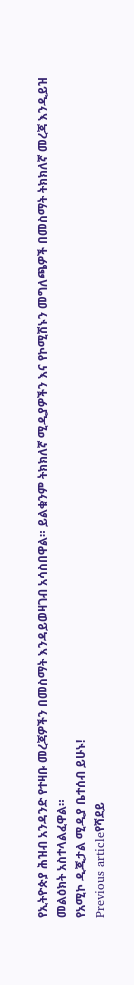የኢትዮጵያ ሕዝብ አንዳንድ የተዛቡ መረጃዎችን በመስማት እንዳይወዛገብ አሳስበዋል። ይልቁንም ትክክለኛ ሚዲያዎችን እና የኮሚሽኑን መግለጫዎች በመስማት ትክክለኛ መረጃ እንዲይዝ መልዕክት አስተላልፈዋል።
የአሚኮ ዲጂታል ሚዲያ ቤተሰብ ይሁኑ!
Previous articleየሻደይ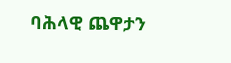ባሕላዊ ጨዋታን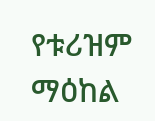የቱሪዝም ማዕከል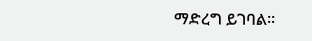ማድረግ ይገባል።